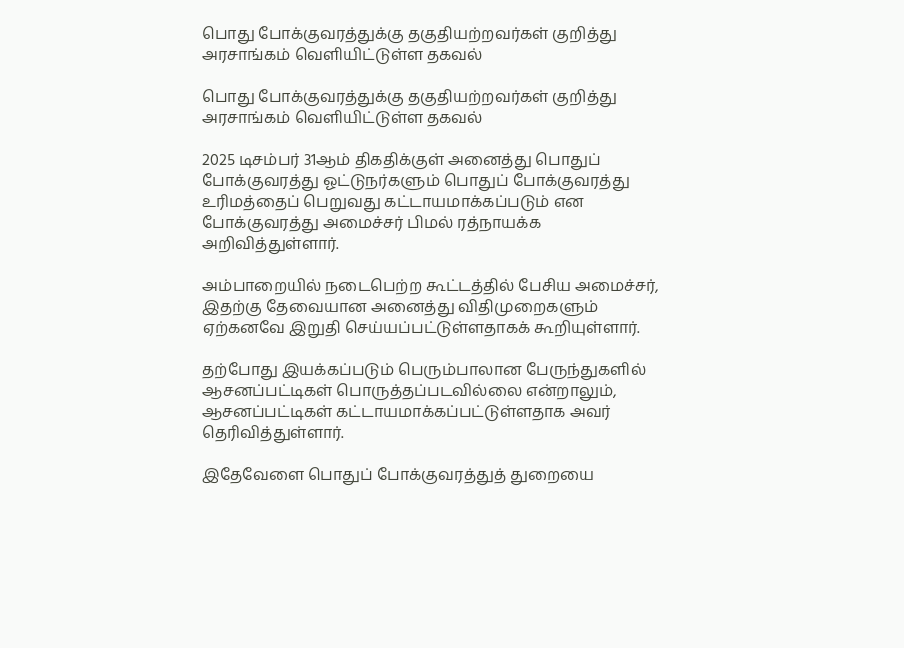பொது போக்குவரத்துக்கு தகுதியற்றவர்கள் குறித்து அரசாங்கம் வெளியிட்டுள்ள தகவல்

பொது போக்குவரத்துக்கு தகுதியற்றவர்கள் குறித்து அரசாங்கம் வெளியிட்டுள்ள தகவல்

2025 டிசம்பர் 31ஆம் திகதிக்குள் அனைத்து பொதுப் போக்குவரத்து ஓட்டுநர்களும் பொதுப் போக்குவரத்து உரிமத்தைப் பெறுவது கட்டாயமாக்கப்படும் என போக்குவரத்து அமைச்சர் பிமல் ரத்நாயக்க அறிவித்துள்ளார்.

அம்பாறையில் நடைபெற்ற கூட்டத்தில் பேசிய அமைச்சர், இதற்கு தேவையான அனைத்து விதிமுறைகளும் ஏற்கனவே இறுதி செய்யப்பட்டுள்ளதாகக் கூறியுள்ளார்.

தற்போது இயக்கப்படும் பெரும்பாலான பேருந்துகளில் ஆசனப்பட்டிகள் பொருத்தப்படவில்லை என்றாலும், ஆசனப்பட்டிகள் கட்டாயமாக்கப்பட்டுள்ளதாக அவர் தெரிவித்துள்ளார்.

இதேவேளை பொதுப் போக்குவரத்துத் துறையை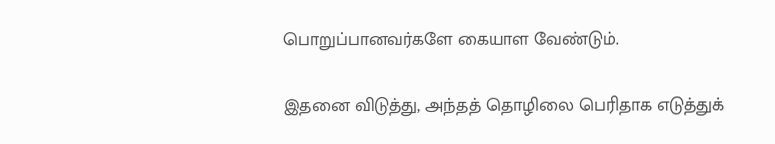பொறுப்பானவர்களே கையாள வேண்டும்.

இதனை விடுத்து, அந்தத் தொழிலை பெரிதாக எடுத்துக்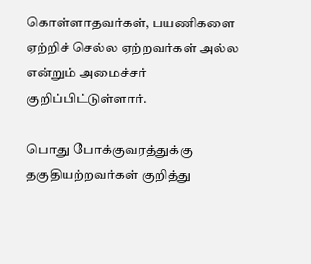கொள்ளாதவர்கள், பயணிகளை ஏற்றிச் செல்ல ஏற்றவர்கள் அல்ல என்றும் அமைச்சர் குறிப்பிட்டுள்ளார்.

பொது போக்குவரத்துக்கு தகுதியற்றவர்கள் குறித்து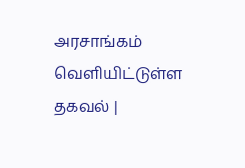அரசாங்கம் வெளியிட்டுள்ள தகவல் |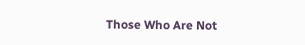Those Who Are Not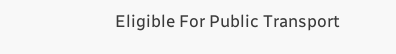Eligible For Public Transport